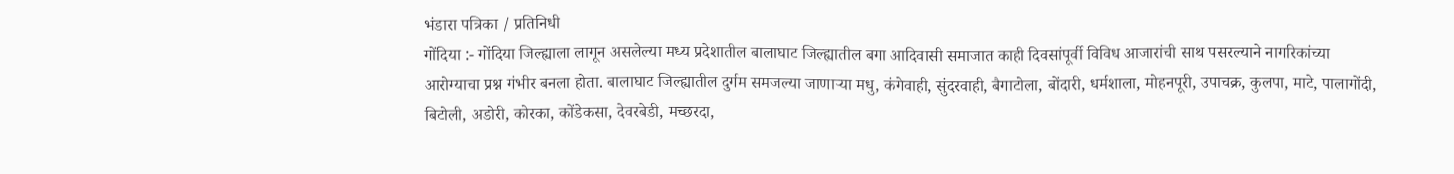भंडारा पत्रिका / प्रतिनिधी
गोंदिया :- गोंदिया जिल्ह्याला लागून असलेल्या मध्य प्रदेशातील बालाघाट जिल्ह्यातील बगा आदिवासी समाजात काही दिवसांपूर्वी विविध आजारांची साथ पसरल्याने नागरिकांच्या आरोग्याचा प्रश्न गंभीर बनला होता. बालाघाट जिल्ह्यातील दुर्गम समजल्या जाणाऱ्या मधु, कंगेवाही, सुंदरवाही, बैगाटोला, बोंदारी, धर्मशाला, मोहनपूरी, उपाचक्र, कुलपा, माटे, पालागोंदी, बिटोली, अडोरी, कोरका, कोंडेकसा, देवरबेडी, मच्छरदा,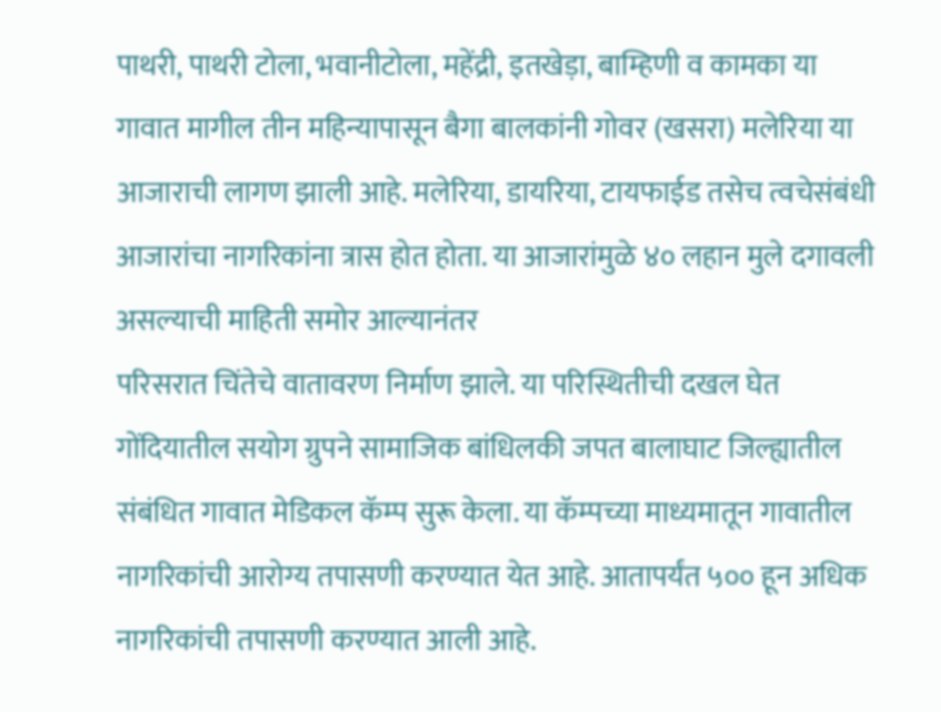पाथरी, पाथरी टोला, भवानीटोला, महेंद्री, इतखेड़ा, बाम्हिणी व कामका या गावात मागील तीन महिन्यापासून बैगा बालकांनी गोवर (खसरा) मलेरिया या आजाराची लागण झाली आहे. मलेरिया, डायरिया, टायफाईड तसेच त्वचेसंबंधी आजारांचा नागरिकांना त्रास होत होता. या आजारांमुळे ४० लहान मुले दगावली असल्याची माहिती समोर आल्यानंतर
परिसरात चिंतेचे वातावरण निर्माण झाले. या परिस्थितीची दखल घेत गोंदियातील सयोग ग्रुपने सामाजिक बांधिलकी जपत बालाघाट जिल्ह्यातील संबंधित गावात मेडिकल कॅम्प सुरू केला. या कॅम्पच्या माध्यमातून गावातील नागरिकांची आरोग्य तपासणी करण्यात येत आहे. आतापर्यंत ५०० हून अधिक नागरिकांची तपासणी करण्यात आली आहे.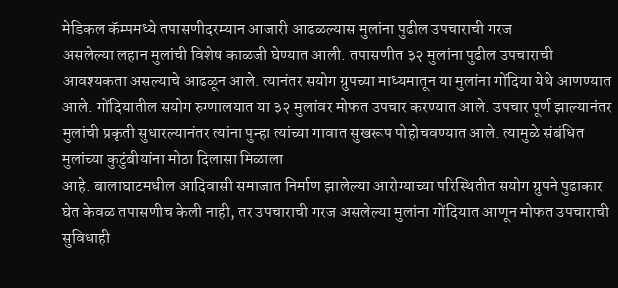मेडिकल कॅम्पमध्ये तपासणीदरम्यान आजारी आढळल्यास मुलांना पुढील उपचाराची गरज
असलेल्या लहान मुलांची विशेष काळजी घेण्यात आली. तपासणीत ३२ मुलांना पुढील उपचाराची आवश्यकता असल्याचे आढळून आले. त्यानंतर सयोग ग्रुपच्या माध्यमातून या मुलांना गोंदिया येथे आणण्यात आले. गोंदियातील सयोग रुग्णालयात या ३२ मुलांवर मोफत उपचार करण्यात आले. उपचार पूर्ण झाल्यानंतर मुलांची प्रकृती सुधारल्यानंतर त्यांना पुन्हा त्यांच्या गावात सुखरूप पोहोचवण्यात आले. त्यामुळे संबंधित मुलांच्या कुटुंबीयांना मोठा दिलासा मिळाला
आहे. बालाघाटमधील आदिवासी समाजात निर्माण झालेल्या आरोग्याच्या परिस्थितीत सयोग ग्रुपने पुढाकार घेत केवळ तपासणीच केली नाही, तर उपचाराची गरज असलेल्या मुलांना गोंदियात आणून मोफत उपचाराची सुविधाही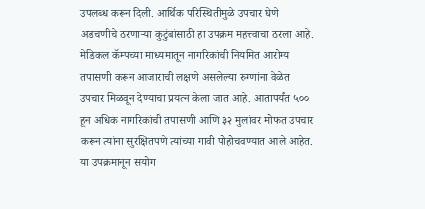उपलब्ध करून दिली. आर्थिक परिस्थितीमुळे उपचार घेणे अडचणीचे ठरणाऱ्या कुटुंबांसाठी हा उपक्रम महत्त्वाचा ठरला आहे. मेडिकल कॅम्पच्या माध्यमातून नागरिकांची नियमित आरोग्य तपासणी करून आजाराची लक्षणे असलेल्या रुग्णांना वेळेत उपचार मिळवून देण्याचा प्रयत्न केला जात आहे. आतापर्यंत ५०० हून अधिक नागरिकांची तपासणी आणि ३२ मुलांवर मोफत उपचार करून त्यांना सुरक्षितपणे त्यांच्या गावी पोहोचवण्यात आले आहेत. या उपक्रमानून सयोग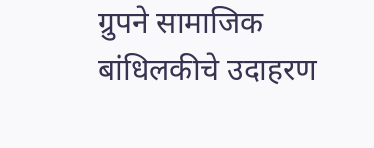ग्रुपने सामाजिक बांधिलकीचे उदाहरण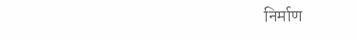निर्माण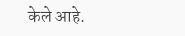केले आहे.